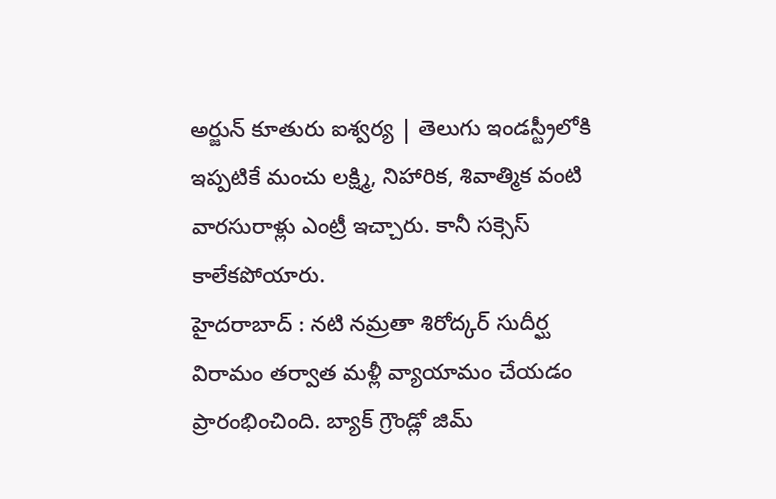అర్జున్ కూతురు ఐశ్వర్య | తెలుగు ఇండస్ట్రీలోకి ఇప్పటికే మంచు లక్ష్మి, నిహారిక, శివాత్మిక వంటి వారసురాళ్లు ఎంట్రీ ఇచ్చారు. కానీ సక్సెస్ కాలేకపోయారు.
హైదరాబాద్ : నటి నమ్రతా శిరోద్కర్ సుదీర్ఘ విరామం తర్వాత మళ్లీ వ్యాయామం చేయడం ప్రారంభించింది. బ్యాక్ గ్రౌండ్లో జిమ్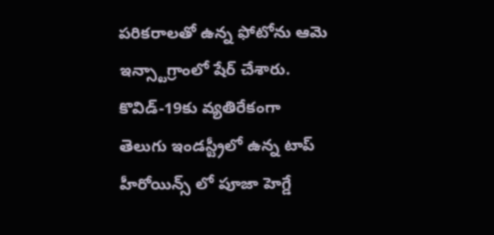పరికరాలతో ఉన్న ఫోటోను ఆమె ఇన్స్టాగ్రాంలో షేర్ చేశారు. కొవిడ్-19కు వ్యతిరేకంగా
తెలుగు ఇండస్ట్రీలో ఉన్న టాప్ హీరోయిన్స్ లో పూజా హెగ్డే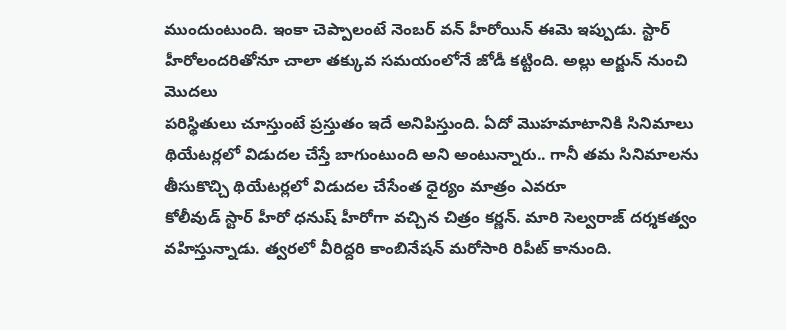ముందుంటుంది. ఇంకా చెప్పాలంటే నెంబర్ వన్ హీరోయిన్ ఈమె ఇప్పుడు. స్టార్ హీరోలందరితోనూ చాలా తక్కువ సమయంలోనే జోడీ కట్టింది. అల్లు అర్జున్ నుంచి మొదలు
పరిస్థితులు చూస్తుంటే ప్రస్తుతం ఇదే అనిపిస్తుంది. ఏదో మొహమాటానికి సినిమాలు థియేటర్లలో విడుదల చేస్తే బాగుంటుంది అని అంటున్నారు.. గానీ తమ సినిమాలను తీసుకొచ్చి థియేటర్లలో విడుదల చేసేంత ధైర్యం మాత్రం ఎవరూ
కోలీవుడ్ స్టార్ హీరో ధనుష్ హీరోగా వచ్చిన చిత్రం కర్ణన్. మారి సెల్వరాజ్ దర్శకత్వం వహిస్తున్నాడు. త్వరలో వీరిద్దరి కాంబినేషన్ మరోసారి రిపీట్ కానుంది.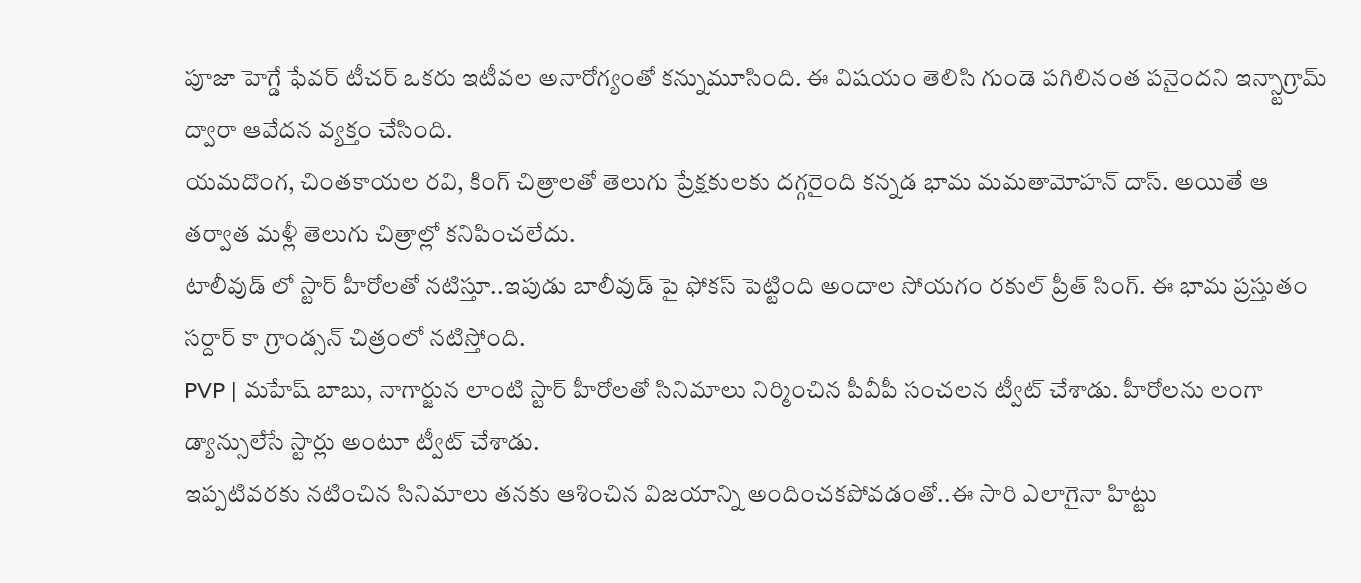పూజా హెగ్డే ఫేవర్ టీచర్ ఒకరు ఇటీవల అనారోగ్యంతో కన్నుమూసింది. ఈ విషయం తెలిసి గుండె పగిలినంత పనైందని ఇన్స్టాగ్రామ్ ద్వారా ఆవేదన వ్యక్తం చేసింది.
యమదొంగ, చింతకాయల రవి, కింగ్ చిత్రాలతో తెలుగు ప్రేక్షకులకు దగ్గరైంది కన్నడ భామ మమతామోహన్ దాస్. అయితే ఆ తర్వాత మళ్లీ తెలుగు చిత్రాల్లో కనిపించలేదు.
టాలీవుడ్ లో స్టార్ హీరోలతో నటిస్తూ..ఇపుడు బాలీవుడ్ పై ఫోకస్ పెట్టింది అందాల సోయగం రకుల్ ప్రీత్ సింగ్. ఈ భామ ప్రస్తుతం సర్దార్ కా గ్రాండ్సన్ చిత్రంలో నటిస్తోంది.
PVP | మహేష్ బాబు, నాగార్జున లాంటి స్టార్ హీరోలతో సినిమాలు నిర్మించిన పీవీపీ సంచలన ట్వీట్ చేశాడు. హీరోలను లంగా డ్యాన్సులేసే స్టార్లు అంటూ ట్వీట్ చేశాడు.
ఇప్పటివరకు నటించిన సినిమాలు తనకు ఆశించిన విజయాన్ని అందించకపోవడంతో..ఈ సారి ఎలాగైనా హిట్టు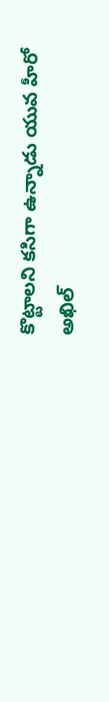కొట్టాలని కసిగా ఉన్నాడు యువ హీరో అఖిల్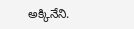అక్కినేని.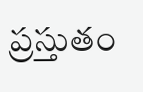ప్రస్తుతం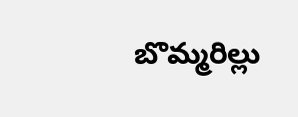బొమ్మరిల్లు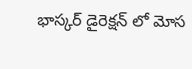భాస్కర్ డైరెక్షన్ లో మోస